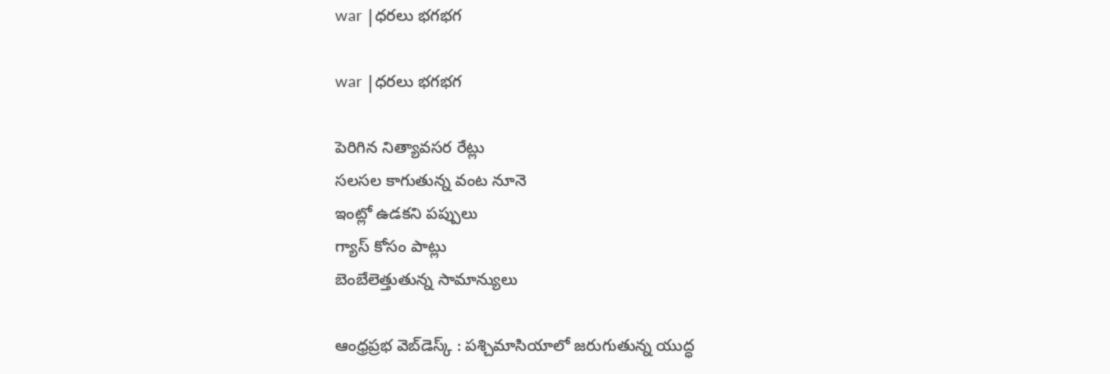war |ధ‌ర‌లు భ‌గ‌భ‌గ‌

war |ధ‌ర‌లు భ‌గ‌భ‌గ‌

పెరిగిన నిత్యావ‌స‌ర రేట్లు
స‌ల‌స‌ల కాగుతున్న వంట నూనె
ఇంట్లో ఉడ‌క‌ని ప‌ప్పులు
గ్యాస్ కోసం పాట్లు
బెంబేలెత్తుతున్న సామాన్యులు

ఆంధ్ర‌ప్ర‌భ వెబ్‌డెస్క్ : పశ్చిమాసియాలో జరుగుతున్న యుద్ధ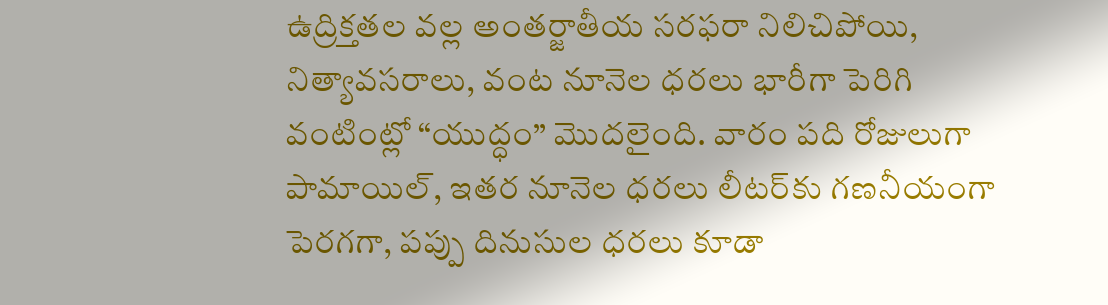ఉద్రిక్తతల వల్ల అంతర్జాతీయ సరఫరా నిలిచిపోయి, నిత్యావసరాలు, వంట నూనెల ధరలు భారీగా పెరిగి వంటింట్లో “యుద్ధం” మొదలైంది. వారం పది రోజులుగా పామాయిల్, ఇతర నూనెల ధరలు లీటర్‌కు గణనీయంగా పెరగగా, పప్పు దినుసుల ధరలు కూడా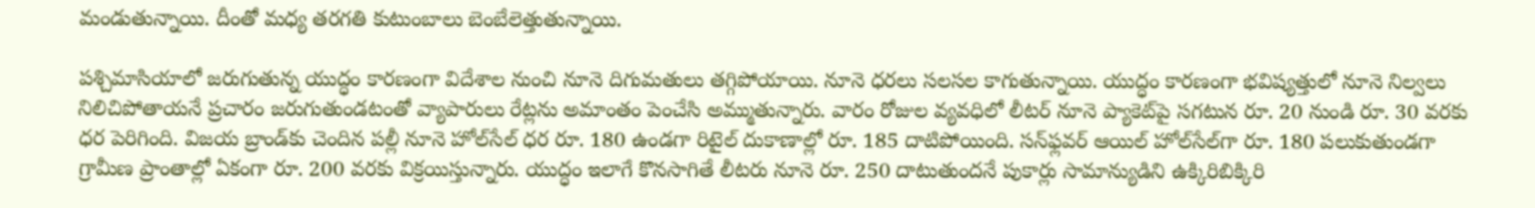మండుతున్నాయి. దీంతో మ‌ధ్య త‌ర‌గ‌తి కుటుంబాలు బెంబేలెత్తుతున్నాయి.

పశ్చిమాసియాలో జ‌రుగుతున్న యుద్ధం కార‌ణంగా విదేశాల నుంచి నూనె దిగుమతులు త‌గ్గిపోయాయి. నూనె ధరలు స‌ల‌స‌ల కాగుతున్నాయి. యుద్ధం కారణంగా భవిష్యత్తులో నూనె నిల్వలు నిలిచిపోతాయనే ప్రచారం జ‌రుగుతుండ‌టంతో వ్యాపారులు రేట్ల‌ను అమాంతం పెంచేసి అమ్ముతున్నారు. వారం రోజుల వ్య‌వ‌ధిలో లీటర్ నూనె ప్యాకెట్‌పై సగటున రూ. 20 నుండి రూ. 30 వరకు ధర పెరిగింది. విజయ బ్రాండ్‌కు చెందిన పల్లీ నూనె హోల్‌సేల్ ధర రూ. 180 ఉండగా రిటైల్ దుకాణాల్లో రూ. 185 దాటిపోయింది. సన్‌ఫ్లవర్ ఆయిల్ హోల్‌సేల్‌గా రూ. 180 పలుకుతుండగా గ్రామీణ ప్రాంతాల్లో ఏకంగా రూ. 200 వరకు విక్రయిస్తున్నారు. యుద్ధం ఇలాగే కొనసాగితే లీటరు నూనె రూ. 250 దాటుతుందనే పుకార్లు సామాన్యుడిని ఉక్కిరిబిక్కిరి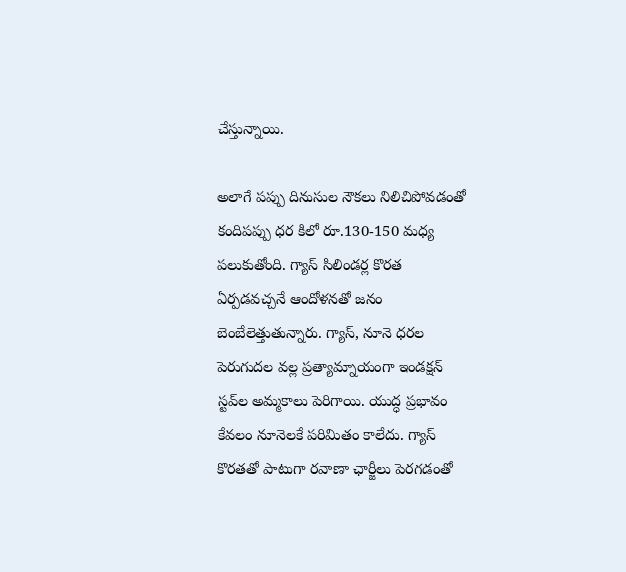చేస్తున్నాయి.

అలాగే పప్పు దినుసుల నౌకలు నిలిచిపోవడంతో కందిపప్పు ధర కిలో రూ.130-150 మధ్య పలుకుతోంది. గ్యాస్ సిలిండర్ల కొరత ఏర్పడవచ్చనే ఆందోళనతో జనం బెంబేలెత్తుతున్నారు. గ్యాస్, నూనె ధరల పెరుగుదల వల్ల ప్రత్యామ్నాయంగా ఇండక్షన్ స్టవ్‌ల అమ్మకాలు పెరిగాయి. యుద్ధ ప్రభావం కేవలం నూనెలకే పరిమితం కాలేదు. గ్యాస్ కొరతతో పాటుగా రవాణా ఛార్జీలు పెరగడంతో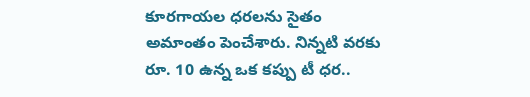కూరగాయల ధరలను సైతం అమాంతం పెంచేశారు. నిన్నటి వరకు రూ. 10 ఉన్న ఒక కప్పు టీ ధర..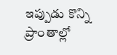ఇప్పుడు కొన్ని ప్రాంతాల్లో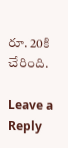రూ. 20కి చేరింది.

Leave a Reply